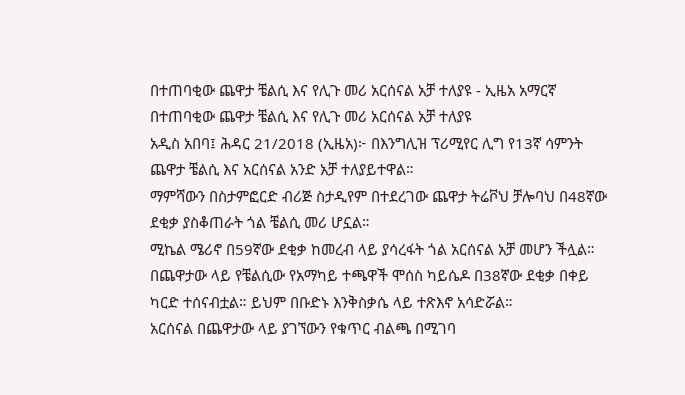በተጠባቂው ጨዋታ ቼልሲ እና የሊጉ መሪ አርሰናል አቻ ተለያዩ - ኢዜአ አማርኛ
በተጠባቂው ጨዋታ ቼልሲ እና የሊጉ መሪ አርሰናል አቻ ተለያዩ
አዲስ አበባ፤ ሕዳር 21/2018 (ኢዜአ)፦ በእንግሊዝ ፕሪሚየር ሊግ የ13ኛ ሳምንት ጨዋታ ቼልሲ እና አርሰናል አንድ አቻ ተለያይተዋል።
ማምሻውን በስታምፎርድ ብሪጅ ስታዲየም በተደረገው ጨዋታ ትሬቮህ ቻሎባህ በ48ኛው ደቂቃ ያስቆጠራት ጎል ቼልሲ መሪ ሆኗል።
ሚኬል ሜሪኖ በ59ኛው ደቂቃ ከመረብ ላይ ያሳረፋት ጎል አርሰናል አቻ መሆን ችሏል።
በጨዋታው ላይ የቼልሲው የአማካይ ተጫዋች ሞሰስ ካይሴዶ በ38ኛው ደቂቃ በቀይ ካርድ ተሰናብቷል። ይህም በቡድኑ እንቅስቃሴ ላይ ተጽእኖ አሳድሯል።
አርሰናል በጨዋታው ላይ ያገኘውን የቁጥር ብልጫ በሚገባ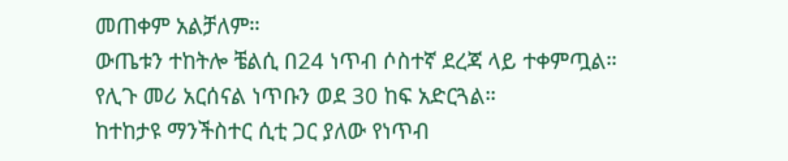መጠቀም አልቻለም።
ውጤቱን ተከትሎ ቼልሲ በ24 ነጥብ ሶስተኛ ደረጃ ላይ ተቀምጧል።
የሊጉ መሪ አርሰናል ነጥቡን ወደ 30 ከፍ አድርጓል።
ከተከታዩ ማንችስተር ሲቲ ጋር ያለው የነጥብ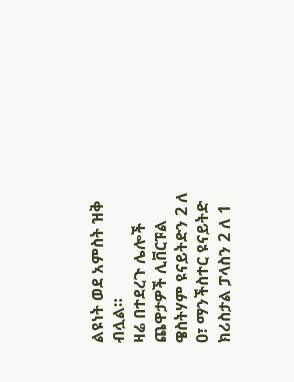ልዩነት ወደ አምስት ዝቅ ብሏል።
ዛሬ በተደረጉ ሌሎች ጨዋታዎች ሊቨርፑል ዌስትሃም ዩናይትድን 2 ለ 0፣ ማንችስተር ዩናይትድ ክሪስታል ፓላስን 2 ለ 1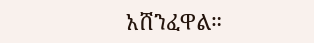አሸንፈዋል።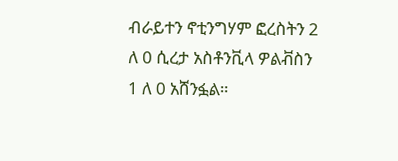ብራይተን ኖቲንግሃም ፎረስትን 2 ለ 0 ሲረታ አስቶንቪላ ዎልቭስን 1 ለ 0 አሸንፏል።